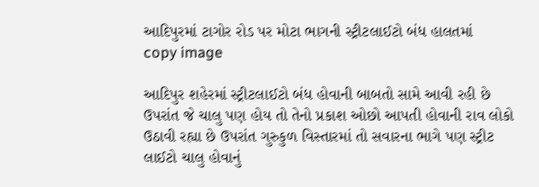આદિપુરમાં ટાગોર રોડ પર મોટા ભાગની સ્ટ્રીટલાઈટો બંધ હાલતમાં
copy image

આદિપુર શહેરમાં સ્ટ્રીટલાઈટો બંધ હોવાની બાબતો સામે આવી રહી છે ઉપરાંત જે ચાલુ પણ હોય તો તેનો પ્રકાશ ઓછો આપતી હોવાની રાવ લોકો ઉઠાવી રહ્યા છે ઉપરાંત ગુરુકુળ વિસ્તારમાં તો સવારના ભાગે પણ સ્ટ્રીટ લાઈટો ચાલુ હોવાનું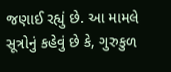જણાઈ રહ્યું છે. આ મામલે સૂત્રોનું કહેવું છે કે, ગુરુકુળ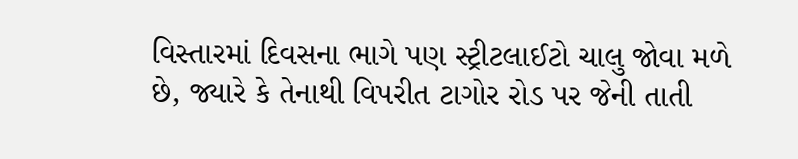વિસ્તારમાં દિવસના ભાગે પણ સ્ટ્રીટલાઈટો ચાલુ જોવા મળે છે, જ્યારે કે તેનાથી વિપરીત ટાગોર રોડ પર જેની તાતી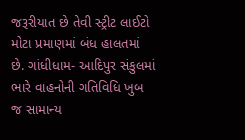જરૂરીયાત છે તેવી સ્ટ્રીટ લાઈટો મોટા પ્રમાણમાં બંધ હાલતમાં છે. ગાંધીધામ- આદિપુર સંકુલમાં ભારે વાહનોની ગતિવિધિ ખુબ જ સામાન્ય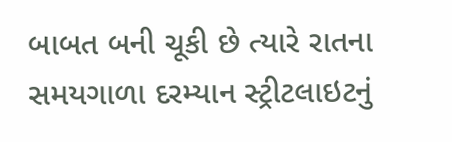બાબત બની ચૂકી છે ત્યારે રાતના સમયગાળા દરમ્યાન સ્ટ્રીટલાઇટનું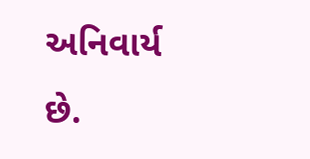અનિવાર્ય છે.